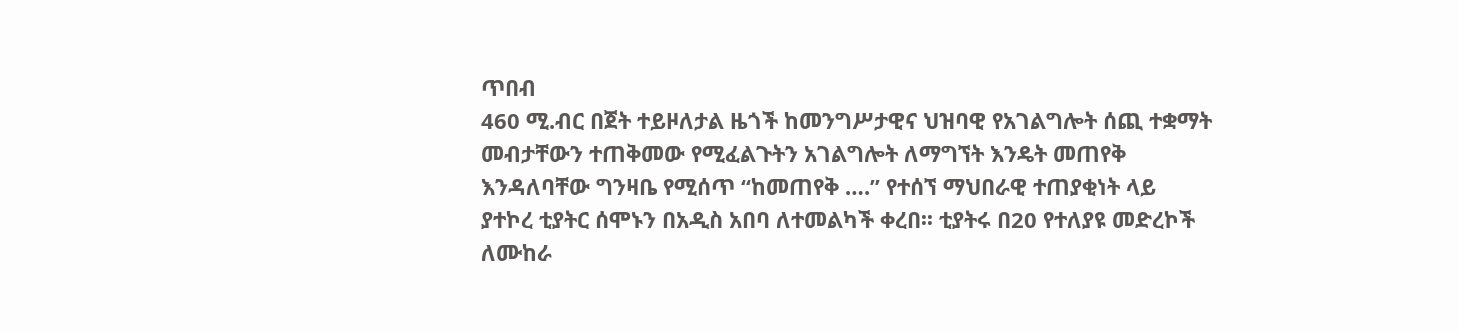ጥበብ
460 ሚ.ብር በጀት ተይዞለታል ዜጎች ከመንግሥታዊና ህዝባዊ የአገልግሎት ሰጪ ተቋማት መብታቸውን ተጠቅመው የሚፈልጉትን አገልግሎት ለማግኘት እንዴት መጠየቅ እንዳለባቸው ግንዛቤ የሚሰጥ “ከመጠየቅ ….” የተሰኘ ማህበራዊ ተጠያቂነት ላይ ያተኮረ ቲያትር ሰሞኑን በአዲስ አበባ ለተመልካች ቀረበ፡፡ ቲያትሩ በ20 የተለያዩ መድረኮች ለሙከራ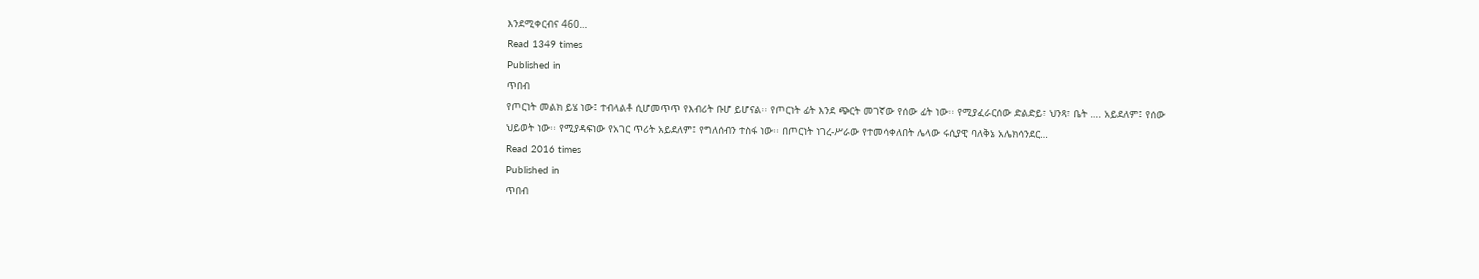እንደሚቀርብና 460…
Read 1349 times
Published in
ጥበብ
የጦርነት መልክ ይሄ ነው፤ ተብላልቶ ሲሆመጥጥ የእብሪት ቡሆ ይሆናል፡፡ የጦርነት ፊት እንደ ጭርት መገኛው የሰው ፊት ነው፡፡ የሚያፈራርሰው ድልድይ፣ ህንጻ፣ ቤት …. አይደለም፤ የሰው ህይወት ነው፡፡ የሚያዳፍነው የአገር ጥሪት አይደለም፤ የግለሰብን ተስፋ ነው፡፡ በጦርነት ነገረ-ሥራው የተመሳቀለበት ሌላው ሩሲያዊ ባለቅኔ አሌክሳንደር…
Read 2016 times
Published in
ጥበብ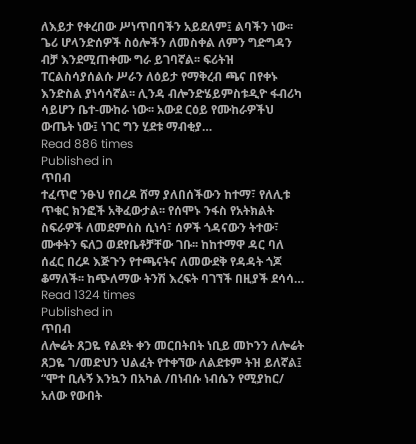ለእይታ የቀረበው ሥነጥበባችን አይደለም፤ ልባችን ነው፡፡ ጌሪ ሆላንድሰዎች ስዕሎችን ለመስቀል ለምን ግድግዳን ብቻ እንደሚጠቀሙ ግራ ይገባኛል፡፡ ፍሪትዝ ፐርልስሳያሰልሱ ሥራን ለዕይታ የማቅረብ ጫና በየቀኑ እንድስል ያነሳሳኛል፡፡ ሊንዳ ብሎንድሄይምስቱዲዮ ፋብሪካ ሳይሆን ቤተ-ሙከራ ነው፡፡ አውደ ርዕይ የሙከራዎችህ ውጤት ነው፤ ነገር ግን ሂደቱ ማብቂያ…
Read 886 times
Published in
ጥበብ
ተፈጥሮ ንፁህ የበረዶ ሸማ ያለበሰችውን ከተማ፣ የለሊቱ ጥቁር ክንፎች አቅፈውታል፡፡ የሰሞኑ ንፋስ የአትክልት ስፍራዎች ለመደምሰስ ሲነሳ፣ ሰዎች ጎዳናውን ትተው፣ ሙቀትን ፍለጋ ወደየቤቶቻቸው ገቡ፡፡ ከከተማዋ ዳር ባለ ሰፈር በረዶ እጅጉን የተጫናትና ለመውደቅ የዳዳት ጎጆ ቆማለች፡፡ ከጭለማው ትንሽ እረፍት ባገኘች በዚያች ደሳሳ…
Read 1324 times
Published in
ጥበብ
ለሎሬት ጸጋዬ የልደት ቀን መርበትበት ነቢይ መኮንን ለሎሬት ጸጋዬ ገ/መድህን ህልፈት የተቀኘው ለልደቱም ትዝ ይለኛል፤ “ሞተ ቢሉኝ እንኳን በአካል /በነብሱ ነብሴን የሚያከር/ አለው የውበት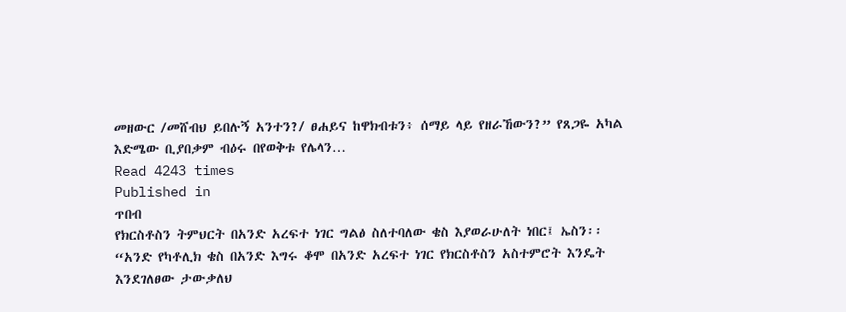መዘውር /መሸብህ ይበሉኝ አንተን?/ ፀሐይና ከዋክብቱን፥ ሰማይ ላይ የዘራኸውን?” የጸጋዬ አካል እድሜው ቢያበቃም ብዕሩ በየወቅቱ የሌላን…
Read 4243 times
Published in
ጥበብ
የክርስቶስን ትምህርት በአንድ አረፍተ ነገር ግልፅ ስለተባለው ቄስ እያወራሁለት ነበር፤ ኤስን፡፡ “አንድ የካቶሊክ ቄስ በአንድ እግሩ ቆሞ በአንድ አረፍተ ነገር የክርስቶስን አስተምሮት እንዴት እንደገለፀው ታውቃለህ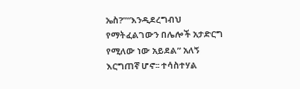ኤስ?”“እንዲደረግብህ የማትፈልገውን በሌሎች አታድርግ የሚለው ነው አይደል” አለኝ እርግጠኛ ሆኖ፡፡ ተሳስተሃል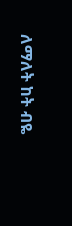ለማለት ከት ብዬ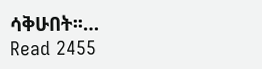ሳቅሁበት፡፡…
Read 2455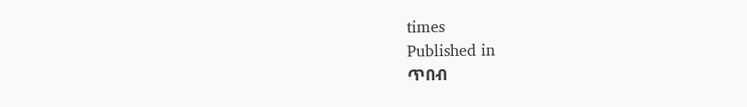times
Published in
ጥበብ